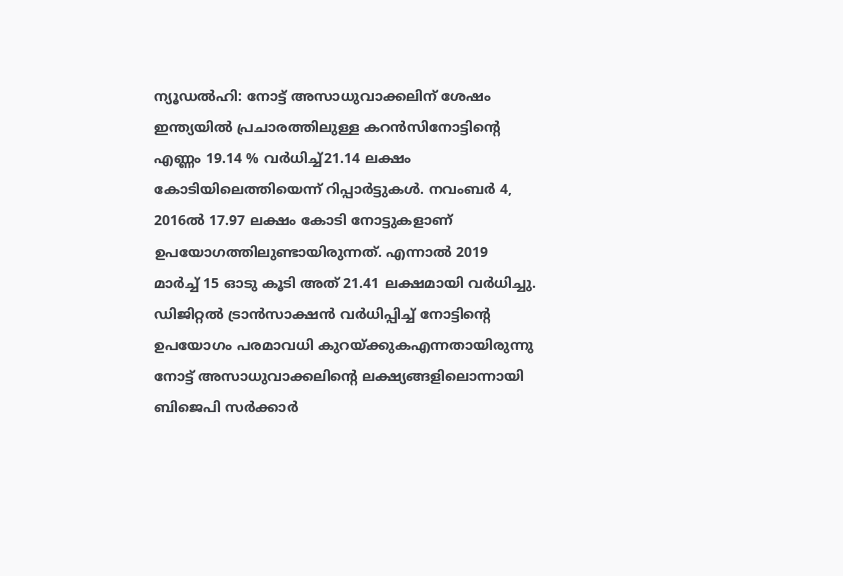ന്യൂഡൽഹി: നോട്ട് അസാധുവാക്കലിന് ശേഷം ഇന്ത്യയിൽ പ്രചാരത്തിലുള്ള കറൻസിനോട്ടിന്റെ എണ്ണം 19.14 % വർധിച്ച്21.14 ലക്ഷം കോടിയിലെത്തിയെന്ന് റിപ്പാർട്ടുകൾ. നവംബർ 4, 2016ൽ 17.97 ലക്ഷം കോടി നോട്ടുകളാണ് ഉപയോഗത്തിലുണ്ടായിരുന്നത്. എന്നാൽ 2019 മാർച്ച് 15 ഓടു കൂടി അത് 21.41 ലക്ഷമായി വർധിച്ചു. ഡിജിറ്റൽ ട്രാൻസാക്ഷൻ വർധിപ്പിച്ച് നോട്ടിന്റെ ഉപയോഗം പരമാവധി കുറയ്ക്കുകഎന്നതായിരുന്നു നോട്ട് അസാധുവാക്കലിന്റെ ലക്ഷ്യങ്ങളിലൊന്നായി ബിജെപി സർക്കാർ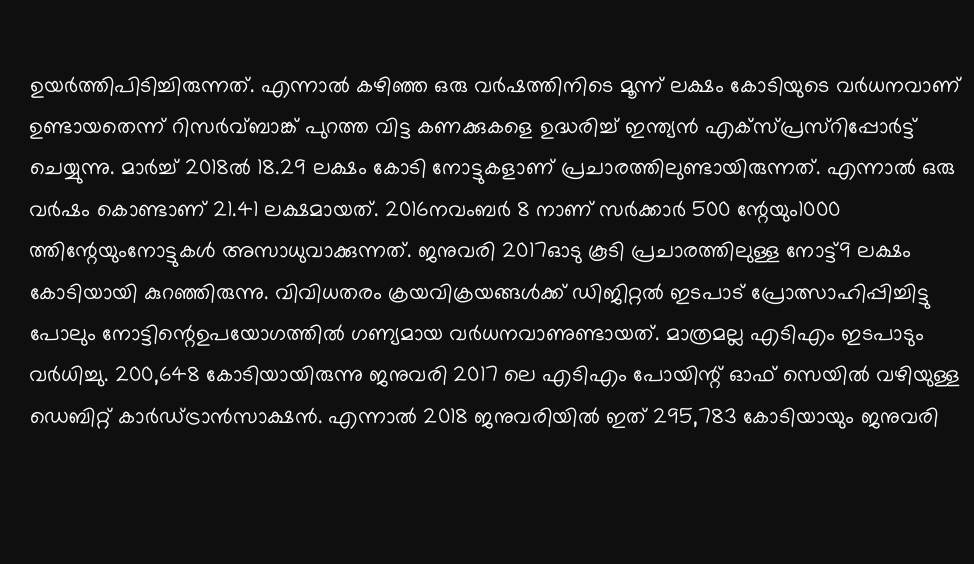ഉയർത്തിപിടിച്ചിരുന്നത്. എന്നാൽ കഴിഞ്ഞ ഒരു വർഷത്തിനിടെ മൂന്ന് ലക്ഷം കോടിയുടെ വർധനവാണ് ഉണ്ടായതെന്ന് റിസർവ്ബാങ്ക് പുറത്ത വിട്ട കണക്കുകളെ ഉദ്ധരിച്ച് ഇന്ത്യൻ എക്സ്പ്രസ്റിപ്പോർട്ട് ചെയ്യുന്നു. മാർച്ച് 2018ൽ 18.29 ലക്ഷം കോടി നോട്ടുകളാണ് പ്രചാരത്തിലുണ്ടായിരുന്നത്. എന്നാൽ ഒരു വർഷം കൊണ്ടാണ് 21.41 ലക്ഷമായത്. 2016നവംബർ 8 നാണ് സർക്കാർ 500 ന്റേയും1000 ത്തിന്റേയുംനോട്ടുകൾ അസാധുവാക്കുന്നത്. ജനുവരി 2017ഓടു കൂടി പ്രചാരത്തിലുള്ള നോട്ട്9 ലക്ഷം കോടിയായി കുറഞ്ഞിരുന്നു. വിവിധതരം ക്രയവിക്രയങ്ങൾക്ക് ഡിജിറ്റൽ ഇടപാട് പ്രോത്സാഹിപ്പിച്ചിട്ടു പോലും നോട്ടിന്റെഉപയോഗത്തിൽ ഗണ്യമായ വർധനവാണുണ്ടായത്. മാത്രമല്ല എടിഎം ഇടപാടും വർധിച്ചു. 200,648 കോടിയായിരുന്നു ജനുവരി 2017 ലെ എടിഎം പോയിന്റ് ഓഫ് സെയിൽ വഴിയുള്ള ഡെബിറ്റ് കാർഡ്ട്രാൻസാക്ഷൻ. എന്നാൽ 2018 ജനുവരിയിൽ ഇത് 295,783 കോടിയായും ജനുവരി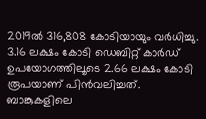2019ൽ 316,808 കോടിയായും വർധിച്ചു. 3.16 ലക്ഷം കോടി ഡെബിറ്റ് കാർഡ് ഉപയോഗത്തിലൂടെ 2.66 ലക്ഷം കോടി രൂപയാണ് പിൻവലിച്ചത്. ബാങ്കുകളിലെ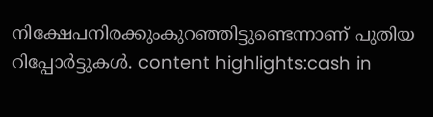നിക്ഷേപനിരക്കുംകുറഞ്ഞിട്ടുണ്ടെന്നാണ് പുതിയ റിപ്പോർട്ടുകൾ. content highlights:cash in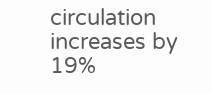circulation increases by 19%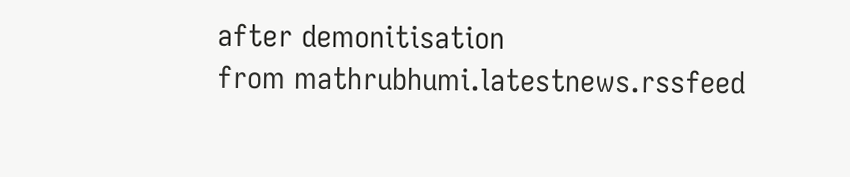after demonitisation
from mathrubhumi.latestnews.rssfeed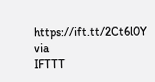https://ift.tt/2Ct6l0Y
via
IFTTT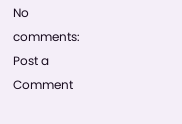No comments:
Post a Comment